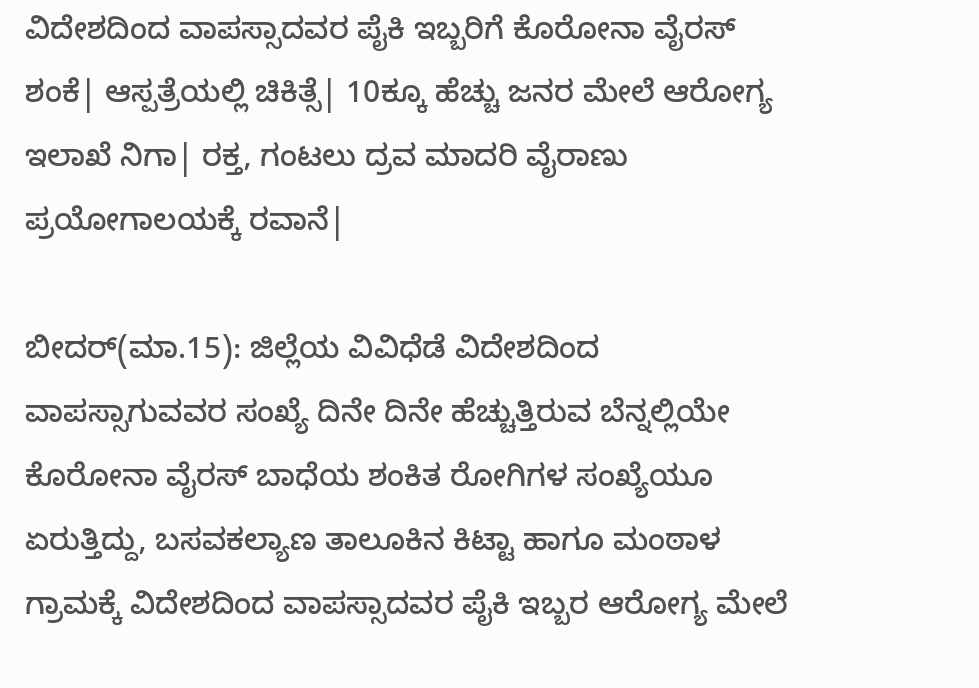ವಿದೇಶದಿಂದ ವಾಪಸ್ಸಾದವರ ಪೈಕಿ ಇಬ್ಬರಿಗೆ ಕೊರೋನಾ ವೈರಸ್ ಶಂಕೆ| ಆಸ್ಪತ್ರೆಯಲ್ಲಿ ಚಿಕಿತ್ಸೆ| 10ಕ್ಕೂ ಹೆಚ್ಚು ಜನರ ಮೇಲೆ ಆರೋಗ್ಯ ಇಲಾಖೆ ನಿಗಾ| ರಕ್ತ, ಗಂಟಲು ದ್ರವ ಮಾದರಿ ವೈರಾಣು ಪ್ರಯೋಗಾಲಯಕ್ಕೆ ರವಾನೆ|

ಬೀದರ್(ಮಾ.15): ಜಿಲ್ಲೆಯ ವಿವಿಧೆಡೆ ವಿದೇಶದಿಂದ ವಾಪಸ್ಸಾಗುವವರ ಸಂಖ್ಯೆ ದಿನೇ ದಿನೇ ಹೆಚ್ಚುತ್ತಿರುವ ಬೆನ್ನಲ್ಲಿಯೇ ಕೊರೋನಾ ವೈರಸ್ ಬಾಧೆಯ ಶಂಕಿತ ರೋಗಿಗಳ ಸಂಖ್ಯೆಯೂ ಏರುತ್ತಿದ್ದು, ಬಸವಕಲ್ಯಾಣ ತಾಲೂಕಿನ ಕಿಟ್ಟಾ ಹಾಗೂ ಮಂಠಾಳ ಗ್ರಾಮಕ್ಕೆ ವಿದೇಶದಿಂದ ವಾಪಸ್ಸಾದವರ ಪೈಕಿ ಇಬ್ಬರ ಆರೋಗ್ಯ ಮೇಲೆ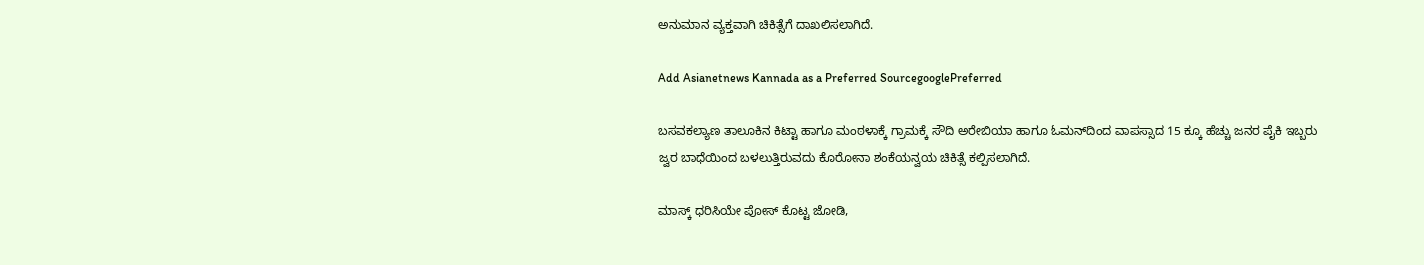ಅನುಮಾನ ವ್ಯಕ್ತವಾಗಿ ಚಿಕಿತ್ಸೆಗೆ ದಾಖಲಿಸಲಾಗಿದೆ.

Add Asianetnews Kannada as a Preferred SourcegooglePreferred

ಬಸವಕಲ್ಯಾಣ ತಾಲೂಕಿನ ಕಿಟ್ಟಾ ಹಾಗೂ ಮಂಠಳಾಕ್ಕೆ ಗ್ರಾಮಕ್ಕೆ ಸೌದಿ ಅರೇಬಿಯಾ ಹಾಗೂ ಓಮನ್‌ದಿಂದ ವಾಪಸ್ಸಾದ 15 ಕ್ಕೂ ಹೆಚ್ಚು ಜನರ ಪೈಕಿ ಇಬ್ಬರು ಜ್ವರ ಬಾಧೆಯಿಂದ ಬಳಲುತ್ತಿರುವದು ಕೊರೋನಾ ಶಂಕೆಯನ್ವಯ ಚಿಕಿತ್ಸೆ ಕಲ್ಪಿಸಲಾಗಿದೆ.

ಮಾಸ್ಕ್ ಧರಿಸಿಯೇ ಪೋಸ್ ಕೊಟ್ಟ ಜೋಡಿ,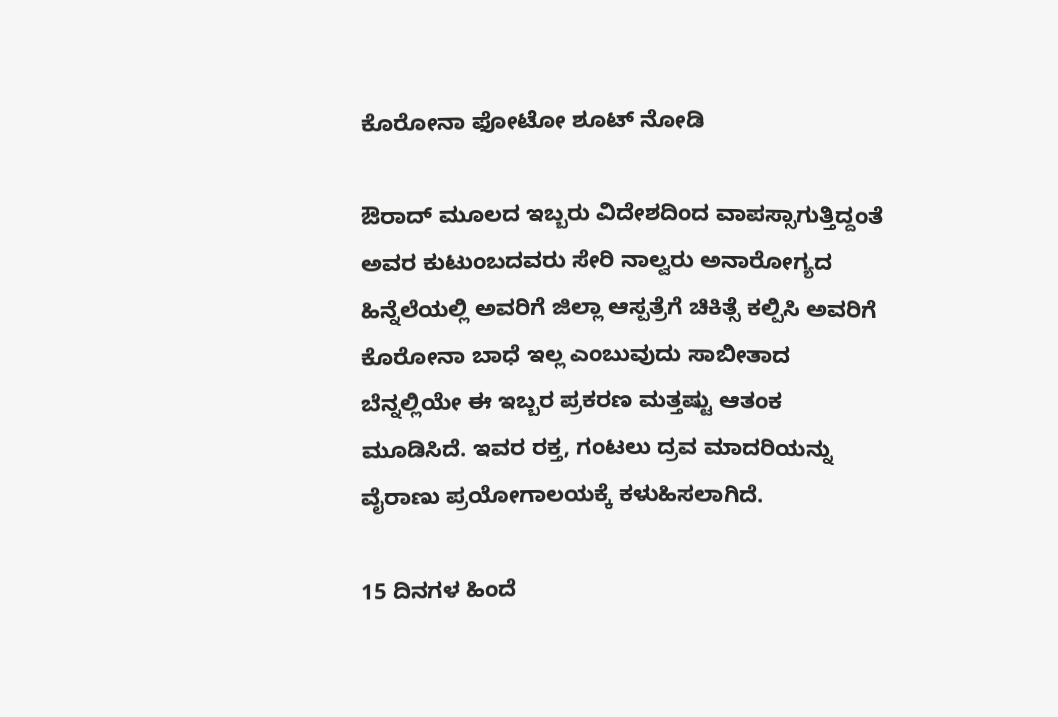ಕೊರೋನಾ ಫೋಟೋ ಶೂಟ್‌ ನೋಡಿ

ಔರಾದ್ ಮೂಲದ ಇಬ್ಬರು ವಿದೇಶದಿಂದ ವಾಪಸ್ಸಾಗುತ್ತಿದ್ದಂತೆ ಅವರ ಕುಟುಂಬದವರು ಸೇರಿ ನಾಲ್ವರು ಅನಾರೋಗ್ಯದ ಹಿನ್ನೆಲೆಯಲ್ಲಿ ಅವರಿಗೆ ಜಿಲ್ಲಾ ಆಸ್ಪತ್ರೆಗೆ ಚಿಕಿತ್ಸೆ ಕಲ್ಪಿಸಿ ಅವರಿಗೆ ಕೊರೋನಾ ಬಾಧೆ ಇಲ್ಲ ಎಂಬುವುದು ಸಾಬೀತಾದ ಬೆನ್ನಲ್ಲಿಯೇ ಈ ಇಬ್ಬರ ಪ್ರಕರಣ ಮತ್ತಷ್ಟು ಆತಂಕ ಮೂಡಿಸಿದೆ. ಇವರ ರಕ್ತ, ಗಂಟಲು ದ್ರವ ಮಾದರಿಯನ್ನು ವೈರಾಣು ಪ್ರಯೋಗಾಲಯಕ್ಕೆ ಕಳುಹಿಸಲಾಗಿದೆ.

15 ದಿನಗಳ ಹಿಂದೆ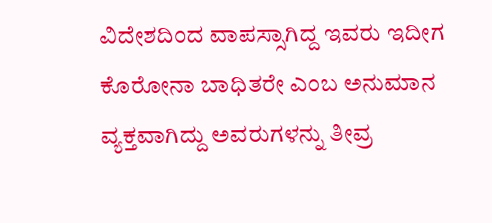ವಿದೇಶದಿಂದ ವಾಪಸ್ಸಾಗಿದ್ದ ಇವರು ಇದೀಗ ಕೊರೋನಾ ಬಾಧಿತರೇ ಎಂಬ ಅನುಮಾನ ವ್ಯಕ್ತವಾಗಿದ್ದು ಅವರುಗಳನ್ನು ತೀವ್ರ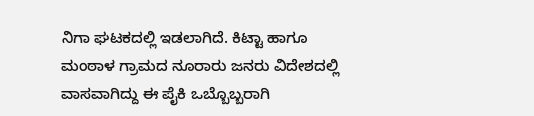ನಿಗಾ ಘಟಕದಲ್ಲಿ ಇಡಲಾಗಿದೆ. ಕಿಟ್ಟಾ ಹಾಗೂ ಮಂಠಾಳ ಗ್ರಾಮದ ನೂರಾರು ಜನರು ವಿದೇಶದಲ್ಲಿ ವಾಸವಾಗಿದ್ದು ಈ ಪೈಕಿ ಒಬ್ಬೊಬ್ಬರಾಗಿ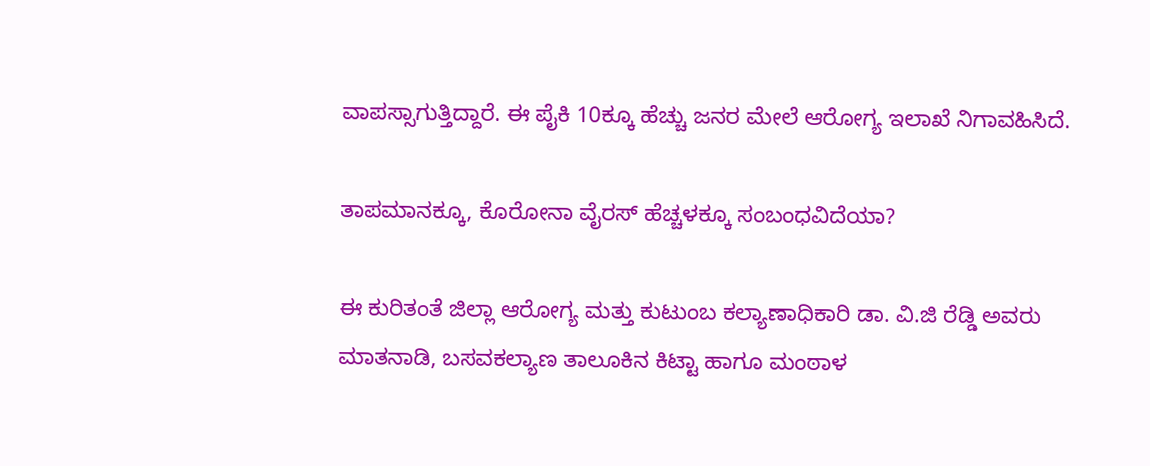ವಾಪಸ್ಸಾಗುತ್ತಿದ್ದಾರೆ. ಈ ಪೈಕಿ 10ಕ್ಕೂ ಹೆಚ್ಚು ಜನರ ಮೇಲೆ ಆರೋಗ್ಯ ಇಲಾಖೆ ನಿಗಾವಹಿಸಿದೆ.

ತಾಪಮಾನಕ್ಕೂ, ಕೊರೋನಾ ವೈರಸ್ ಹೆಚ್ಚಳಕ್ಕೂ ಸಂಬಂಧವಿದೆಯಾ?

ಈ ಕುರಿತಂತೆ ಜಿಲ್ಲಾ ಆರೋಗ್ಯ ಮತ್ತು ಕುಟುಂಬ ಕಲ್ಯಾಣಾಧಿಕಾರಿ ಡಾ. ವಿ.ಜಿ ರೆಡ್ಡಿ ಅವರು ಮಾತನಾಡಿ, ಬಸವಕಲ್ಯಾಣ ತಾಲೂಕಿನ ಕಿಟ್ಟಾ ಹಾಗೂ ಮಂಠಾಳ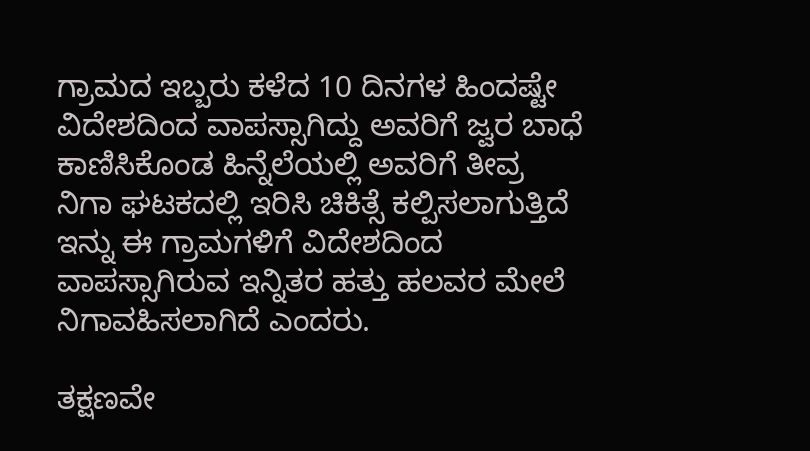ಗ್ರಾಮದ ಇಬ್ಬರು ಕಳೆದ 10 ದಿನಗಳ ಹಿಂದಷ್ಟೇ ವಿದೇಶದಿಂದ ವಾಪಸ್ಸಾಗಿದ್ದು ಅವರಿಗೆ ಜ್ವರ ಬಾಧೆ ಕಾಣಿಸಿಕೊಂಡ ಹಿನ್ನೆಲೆಯಲ್ಲಿ ಅವರಿಗೆ ತೀವ್ರ ನಿಗಾ ಘಟಕದಲ್ಲಿ ಇರಿಸಿ ಚಿಕಿತ್ಸೆ ಕಲ್ಪಿಸಲಾಗುತ್ತಿದೆ ಇನ್ನು ಈ ಗ್ರಾಮಗಳಿಗೆ ವಿದೇಶದಿಂದ ವಾಪಸ್ಸಾಗಿರುವ ಇನ್ನಿತರ ಹತ್ತು ಹಲವರ ಮೇಲೆ ನಿಗಾವಹಿಸಲಾಗಿದೆ ಎಂದರು.

ತಕ್ಷಣವೇ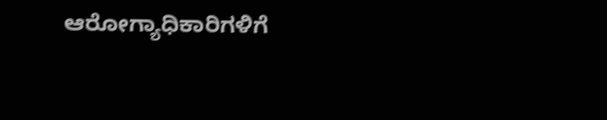ಆರೋಗ್ಯಾಧಿಕಾರಿಗಳಿಗೆ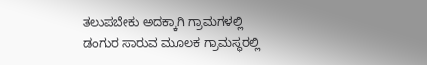ತಲುಪಬೇಕು ಅದಕ್ಕಾಗಿ ಗ್ರಾಮಗಳಲ್ಲಿ ಡಂಗುರ ಸಾರುವ ಮೂಲಕ ಗ್ರಾಮಸ್ಥರಲ್ಲಿ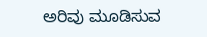ಅರಿವು ಮೂಡಿಸುವ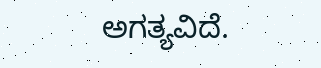ಅಗತ್ಯವಿದೆ.